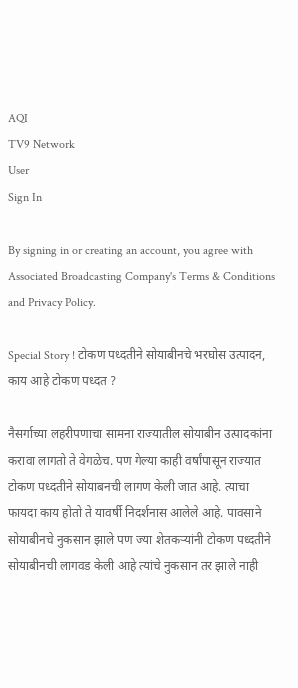AQI
TV9 Network
User
Sign In

By signing in or creating an account, you agree with Associated Broadcasting Company's Terms & Conditions and Privacy Policy.

Special Story ! टोकण पध्दतीने सोयाबीनचे भरघोस उत्पादन, काय आहे टोकण पध्दत ?

नैसर्गाच्या लहरीपणाचा सामना राज्यातील सोयाबीन उत्पादकांना करावा लागतो ते वेगळेच. पण गेल्या काही वर्षांपासून राज्यात टोकण पध्दतीने सोयाबनची लागण केली जात आहे. त्याचा फायदा काय होतो ते यावर्षी निदर्शनास आलेले आहे. पावसाने सोयाबीनचे नुकसान झाले पण ज्या शेतकऱ्यांनी टोकण पध्दतीने सोयाबीनची लागवड केली आहे त्यांचे नुकसान तर झाले नाही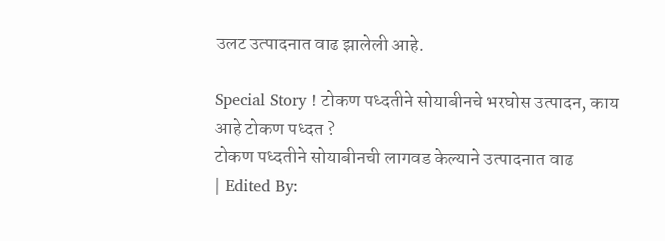उलट उत्पादनात वाढ झालेली आहे.

Special Story ! टोकण पध्दतीने सोयाबीनचे भरघोस उत्पादन, काय आहे टोकण पध्दत ?
टोकण पध्दतीने सोयाबीनची लागवड केल्याने उत्पादनात वाढ
| Edited By: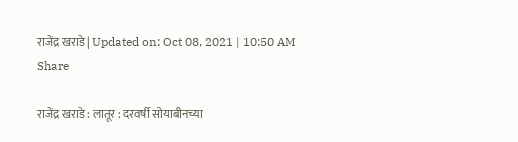राजेंद्र खराडे | Updated on: Oct 08, 2021 | 10:50 AM
Share

राजेंद्र खराडे : लातूर : दरवर्षी सोयाबीनच्या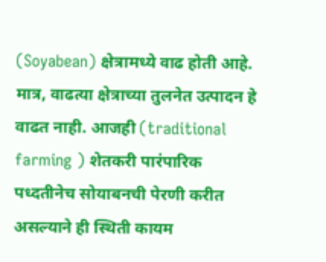(Soyabean) क्षेत्रामध्ये वाढ होती आहे. मात्र, वाढत्या क्षेत्राच्या तुलनेत उत्पादन हे वाढत नाही. आजही (traditional farming ) शेतकरी पारंपारिक पध्दतीनेच सोयाबनची पेरणी करीत असल्याने ही स्थिती कायम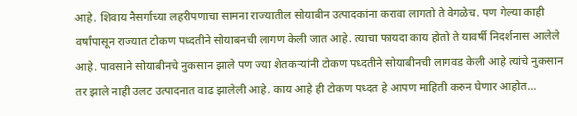आहे. शिवाय नैसर्गाच्या लहरीपणाचा सामना राज्यातील सोयाबीन उत्पादकांना करावा लागतो ते वेगळेच. पण गेल्या काही वर्षांपासून राज्यात टोकण पध्दतीने सोयाबनची लागण केली जात आहे. त्याचा फायदा काय होतो ते यावर्षी निदर्शनास आलेले आहे. पावसाने सोयाबीनचे नुकसान झाले पण ज्या शेतकऱ्यांनी टोकण पध्दतीने सोयाबीनची लागवड केली आहे त्यांचे नुकसान तर झाले नाही उलट उत्पादनात वाढ झालेली आहे. काय आहे ही टोकण पध्दत हे आपण माहिती करुन घेणार आहोत…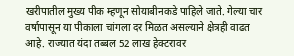खरीपातील मुख्य पीक म्हणून सोयाबीनकडे पाहिले जाते. गेल्या चार वर्षापासून या पीकाला चांगला दर मिळत असल्याने क्षेत्रही वाढत आहे. राज्यात यंदा तब्बल 52 लाख हेक्टरावर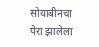सोयाबीनचा पेरा झालेला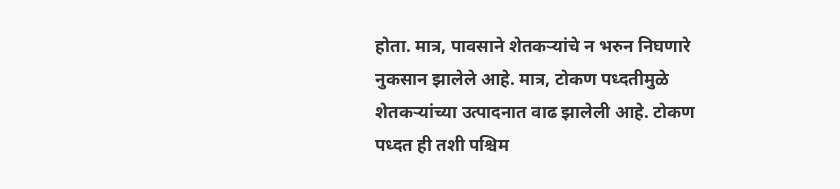होता. मात्र, पावसाने शेतकऱ्यांचे न भरुन निघणारे नुकसान झालेले आहे. मात्र, टोकण पध्दतीमुळे शेतकऱ्यांच्या उत्पादनात वाढ झालेली आहे. टोकण पध्दत ही तशी पश्चिम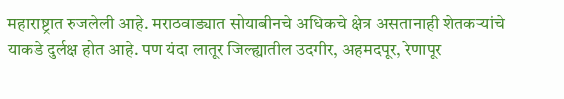महाराष्ट्रात रुजलेली आहे. मराठवाड्यात सोयाबीनचे अधिकचे क्षेत्र असतानाही शेतकऱ्यांचे याकडे दुर्लक्ष होत आहे. पण यंदा लातूर जिल्ह्यातील उदगीर, अहमदपूर, रेणापूर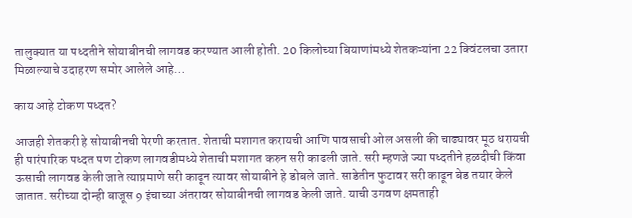तालुक्यात या पध्दतीने सोयाबीनची लागवड करण्यात आली होती. 20 किलोच्या बियाणांमध्ये शेतकऱ्यांना 22 क्विंटलचा उतारा मिळाल्याचे उदाहरण समोर आलेले आहे…

काय आहे टोकण पध्दत?

आजही शेतकरी हे सोयाबीनची पेरणी करतात. शेताची मशागत करायची आणि पावसाची ओल असली की चाढ्यावर मूठ धरायची ही पारंपारिक पध्दत पण टोकण लागवडीमध्ये शेताची मशागत करुन सरी काढली जाते. सरी म्हणजे ज्या पध्दतीने हळदीची किंवा ऊसाची लागवड केली जाते त्याप्रमाणे सरी काढून त्यावर सोयाबीने हे डोबले जाते. साडेतीन फुटावर सरी काढून बेड तयार केले जातात. सरीच्या दोन्ही बाजूस 9 इंचाच्या अंतरावर सोयाबीनची लागवड केली जाते. याची उगवण क्षमताही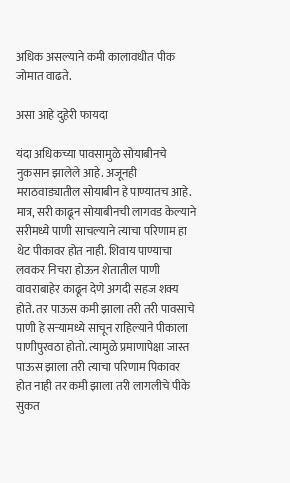अधिक असल्याने कमी कालावधीत पीक जोमात वाढते.

असा आहे दुहेरी फायदा

यंदा अधिकच्या पावसामुळे सोयाबीनचे नुकसान झालेले आहे. अजूनही मराठवाड्यातील सोयाबीन हे पाण्यातच आहे. मात्र, सरी काढून सोयाबीनची लागवड केल्याने सरीमध्ये पाणी साचल्याने त्याचा परिणाम हा थेट पीकावर होत नाही. शिवाय पाण्याचा लवकर निचरा होऊन शेतातील पाणी वावराबाहेर काढून देणे अगदी सहज शक्य होते. तर पाऊस कमी झाला तरी तरी पावसाचे पाणी हे सऱ्यामध्ये साचून राहिल्याने पीकाला पाणीपुरवठा होतो. त्यामुळे प्रमाणापेक्षा जास्त पाऊस झाला तरी त्याचा परिणाम पिकावर होत नाही तर कमी झाला तरी लागलीचे पीके सुकत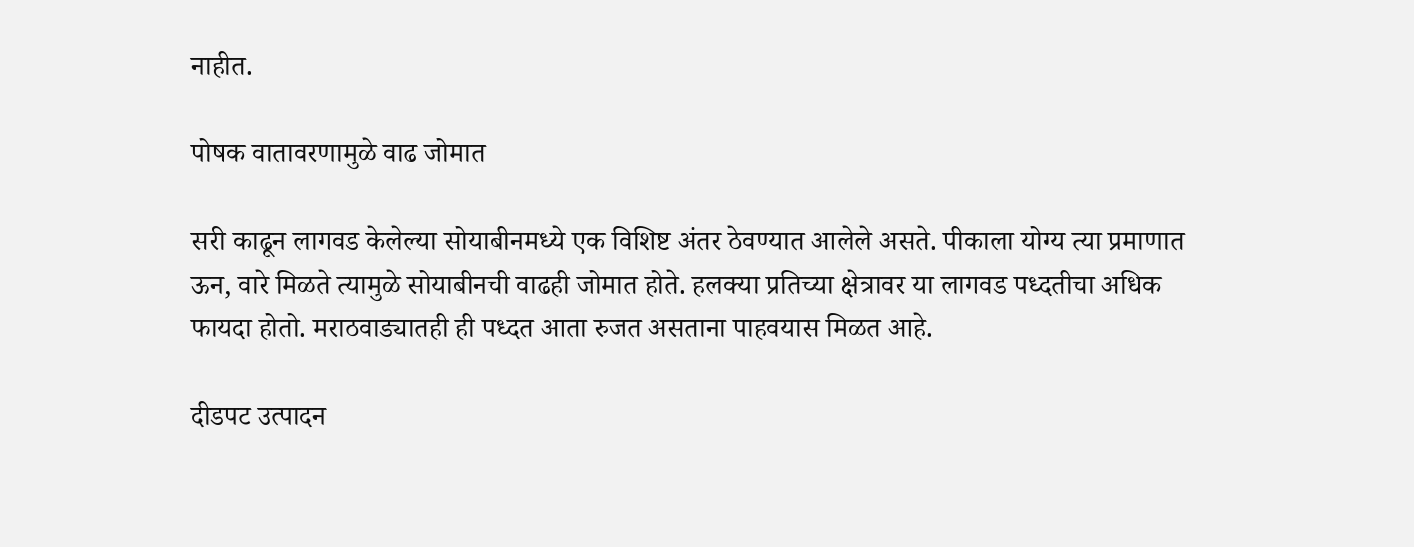नाहीत.

पोषक वातावरणामुळे वाढ जोमात

सरी काढून लागवड केलेल्या सोयाबीनमध्ये एक विशिष्ट अंतर ठेवण्यात आलेले असते. पीकाला योग्य त्या प्रमाणात ऊन, वारे मिळते त्यामुळे सोयाबीनची वाढही जोमात होते. हलक्या प्रतिच्या क्षेत्रावर या लागवड पध्दतीचा अधिक फायदा होतो. मराठवाड्यातही ही पध्दत आता रुजत असताना पाहवयास मिळत आहे.

दीडपट उत्पादन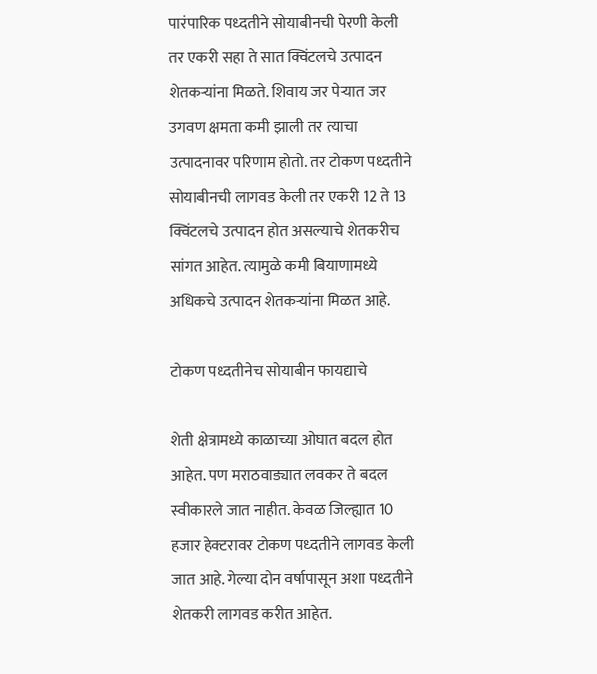पारंपारिक पध्दतीने सोयाबीनची पेरणी केली तर एकरी सहा ते सात क्विंटलचे उत्पादन शेतकऱ्यांना मिळते. शिवाय जर पेऱ्यात जर उगवण क्षमता कमी झाली तर त्याचा उत्पादनावर परिणाम होतो. तर टोकण पध्दतीने सोयाबीनची लागवड केली तर एकरी 12 ते 13 क्विंटलचे उत्पादन होत असल्याचे शेतकरीच सांगत आहेत. त्यामुळे कमी बियाणामध्ये अधिकचे उत्पादन शेतकऱ्यांना मिळत आहे.

टोकण पध्दतीनेच सोयाबीन फायद्याचे

शेती क्षेत्रामध्ये काळाच्या ओघात बदल होत आहेत. पण मराठवाड्यात लवकर ते बदल स्वीकारले जात नाहीत. केवळ जिल्ह्यात 10 हजार हेक्टरावर टोकण पध्दतीने लागवड केली जात आहे. गेल्या दोन वर्षापासून अशा पध्दतीने शेतकरी लागवड करीत आहेत.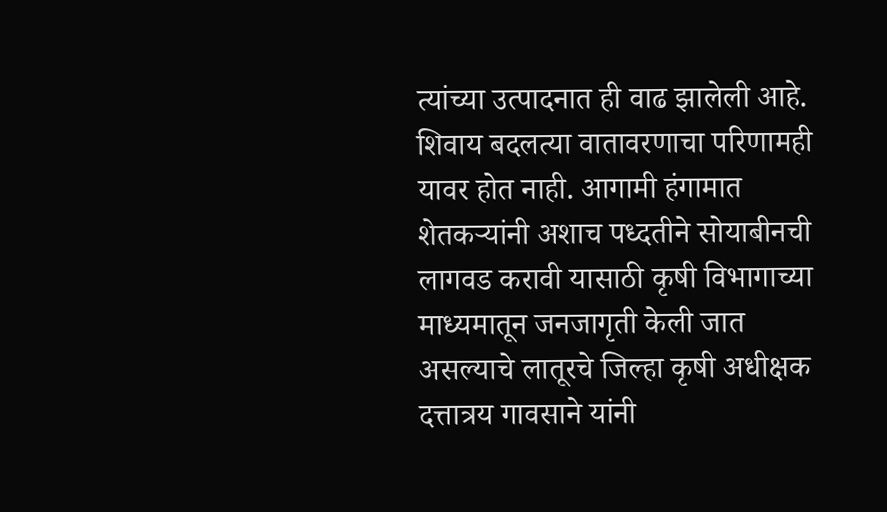त्यांच्या उत्पादनात ही वाढ झालेली आहे. शिवाय बदलत्या वातावरणाचा परिणामही यावर होत नाही. आगामी हंगामात शेतकऱ्यांनी अशाच पध्दतीने सोयाबीनची लागवड करावी यासाठी कृषी विभागाच्या माध्यमातून जनजागृती केली जात असल्याचे लातूरचे जिल्हा कृषी अधीक्षक दत्तात्रय गावसाने यांनी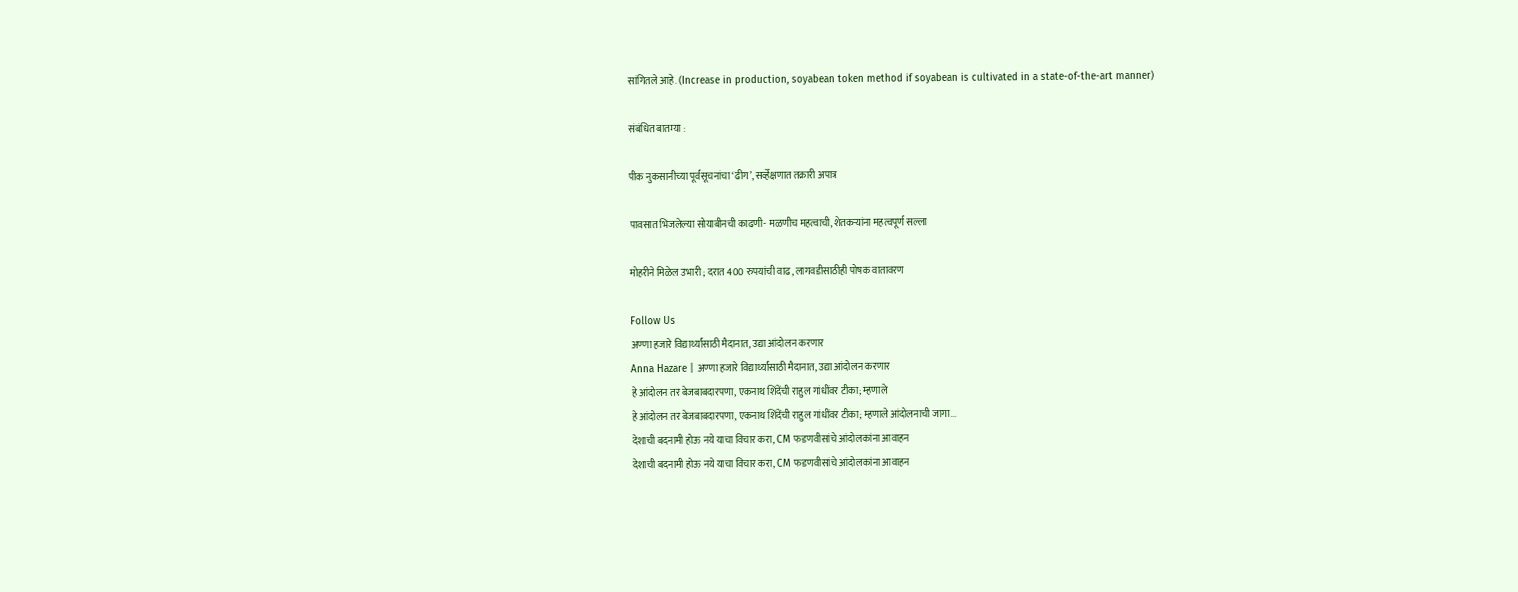सांगितले आहे. (Increase in production, soyabean token method if soyabean is cultivated in a state-of-the-art manner)

संबंधित बातम्या :

पीक नुकसानीच्या पूर्वसूचनांचा ‘ढीग’, सर्व्हेक्षणात तक्रारी अपात्र

पावसात भिजलेल्या सोयाबीनची काढणी- मळणीच महत्वाची, शेतकऱ्यांना महत्वपूर्ण सल्ला

मोहरीने मिळेल उभारी ; दरात 400 रुपयांची वाढ, लागवडीसाठीही पोषक वातावरण

Follow Us
अण्णा हजारे विद्यार्थ्यांसाठी मैदानात, उद्या आंदोलन करणार
Anna Hazare | अण्णा हजारे विद्यार्थ्यांसाठी मैदानात, उद्या आंदोलन करणार
हे आंदोलन तर बेजबाबदारपणा, एकनाथ शिंदेंची राहुल गांधींवर टीका; म्हणाले
हे आंदोलन तर बेजबाबदारपणा, एकनाथ शिंदेंची राहुल गांधींवर टीका; म्हणाले आंदोलनाची जागा...
देशाची बदनामी होऊ नये याचा विचार करा, CM फडणवीसांचे आंदोलकांना आवाहन
देशाची बदनामी होऊ नये याचा विचार करा, CM फडणवीसांचे आंदोलकांना आवाहन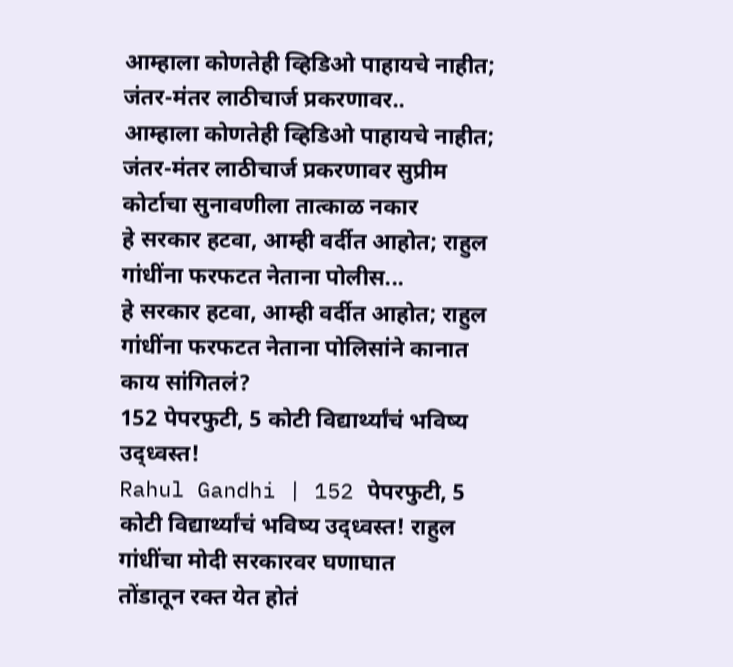आम्हाला कोणतेही व्हिडिओ पाहायचे नाहीत; जंतर-मंतर लाठीचार्ज प्रकरणावर..
आम्हाला कोणतेही व्हिडिओ पाहायचे नाहीत; जंतर-मंतर लाठीचार्ज प्रकरणावर सुप्रीम कोर्टाचा सुनावणीला तात्काळ नकार
हे सरकार हटवा, आम्ही वर्दीत आहोत; राहुल गांधींना फरफटत नेताना पोलीस...
हे सरकार हटवा, आम्ही वर्दीत आहोत; राहुल गांधींना फरफटत नेताना पोलिसांने कानात काय सांगितलं?
152 पेपरफुटी, 5 कोटी विद्यार्थ्यांचं भविष्य उद्ध्वस्त!
Rahul Gandhi | 152 पेपरफुटी, 5 कोटी विद्यार्थ्यांचं भविष्य उद्ध्वस्त! राहुल गांधींचा मोदी सरकारवर घणाघात
तोंडातून रक्त येत होतं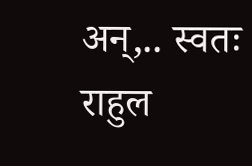अन्,.. स्वतः राहुल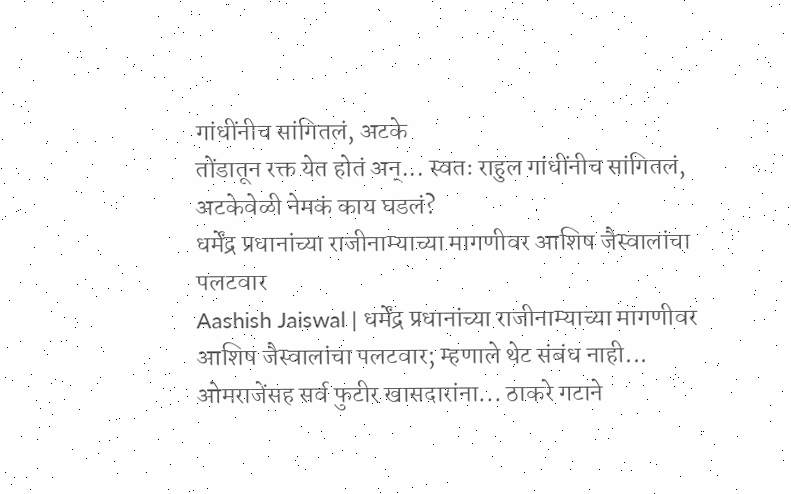गांधींनीच सांगितलं, अटके
तोंडातून रक्त येत होतं अन्... स्वतः राहुल गांधींनीच सांगितलं, अटकेवेळी नेमकं काय घडलं?
धर्मेंद्र प्रधानांच्या राजीनाम्याच्या मागणीवर आशिष जैस्वालांचा पलटवार
Aashish Jaiswal | धर्मेंद्र प्रधानांच्या राजीनाम्याच्या मागणीवर आशिष जैस्वालांचा पलटवार; म्हणाले थेट संबंध नाही...
ओमराजेंसह सर्व फुटीर खासदारांना... ठाकरे गटाने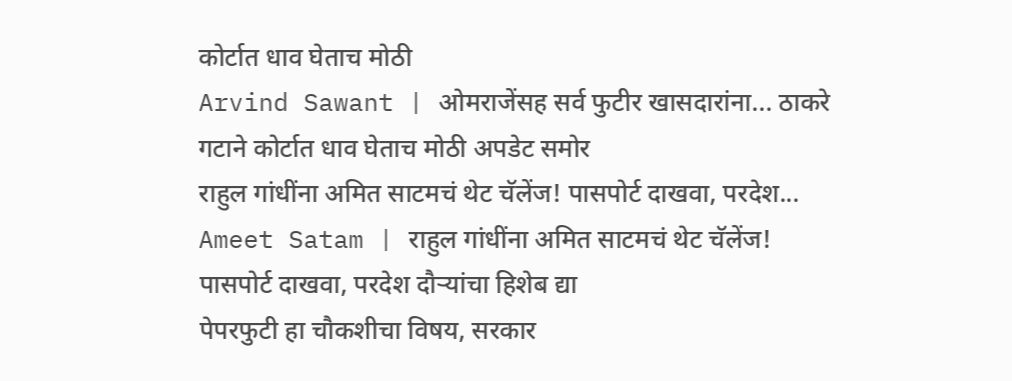कोर्टात धाव घेताच मोठी
Arvind Sawant | ओमराजेंसह सर्व फुटीर खासदारांना... ठाकरे गटाने कोर्टात धाव घेताच मोठी अपडेट समोर
राहुल गांधींना अमित साटमचं थेट चॅलेंज! पासपोर्ट दाखवा, परदेश...
Ameet Satam | राहुल गांधींना अमित साटमचं थेट चॅलेंज! पासपोर्ट दाखवा, परदेश दौऱ्यांचा हिशेब द्या
पेपरफुटी हा चौकशीचा विषय, सरकार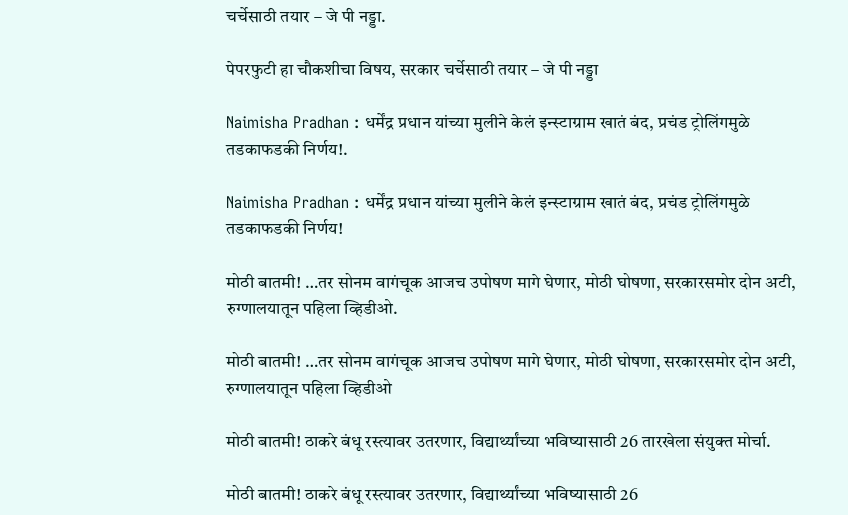चर्चेसाठी तयार – जे पी नड्डा.

पेपरफुटी हा चौकशीचा विषय, सरकार चर्चेसाठी तयार – जे पी नड्डा

Naimisha Pradhan : धर्मेंद्र प्रधान यांच्या मुलीने केलं इन्स्टाग्राम खातं बंद, प्रचंड ट्रोलिंगमुळे तडकाफडकी निर्णय!.

Naimisha Pradhan : धर्मेंद्र प्रधान यांच्या मुलीने केलं इन्स्टाग्राम खातं बंद, प्रचंड ट्रोलिंगमुळे तडकाफडकी निर्णय!

मोठी बातमी! …तर सोनम वागंचूक आजच उपोषण मागे घेणार, मोठी घोषणा, सरकारसमोर दोन अटी, रुग्णालयातून पहिला व्हिडीओ.

मोठी बातमी! …तर सोनम वागंचूक आजच उपोषण मागे घेणार, मोठी घोषणा, सरकारसमोर दोन अटी, रुग्णालयातून पहिला व्हिडीओ

मोठी बातमी! ठाकरे बंधू रस्त्यावर उतरणार, विद्यार्थ्यांच्या भविष्यासाठी 26 तारखेला संयुक्त मोर्चा.

मोठी बातमी! ठाकरे बंधू रस्त्यावर उतरणार, विद्यार्थ्यांच्या भविष्यासाठी 26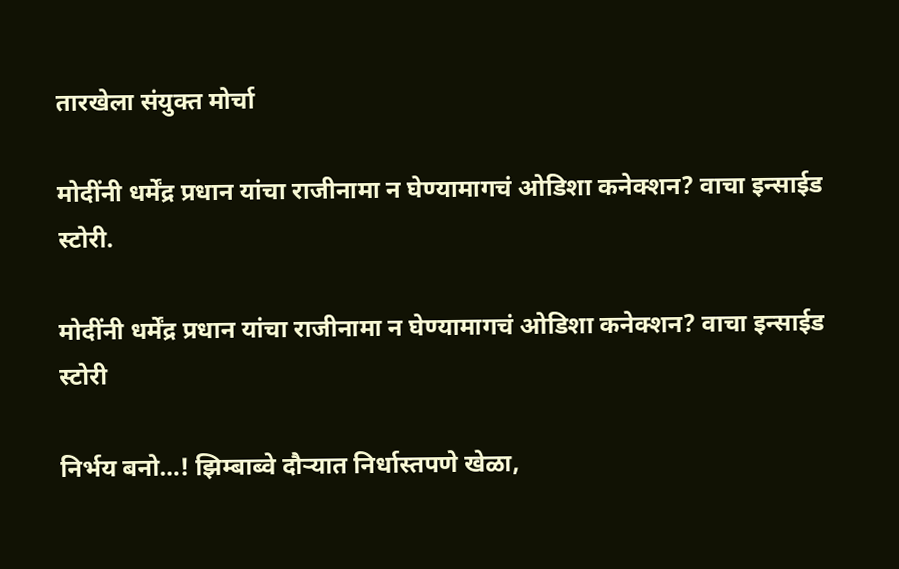तारखेला संयुक्त मोर्चा

मोदींनी धर्मेंद्र प्रधान यांचा राजीनामा न घेण्यामागचं ओडिशा कनेक्शन? वाचा इन्साईड स्टोरी.

मोदींनी धर्मेंद्र प्रधान यांचा राजीनामा न घेण्यामागचं ओडिशा कनेक्शन? वाचा इन्साईड स्टोरी

निर्भय बनो…! झिम्बाब्वे दौऱ्यात निर्धास्तपणे खेळा,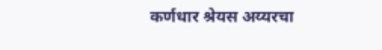कर्णधार श्रेयस अय्यरचा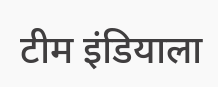टीम इंडियाला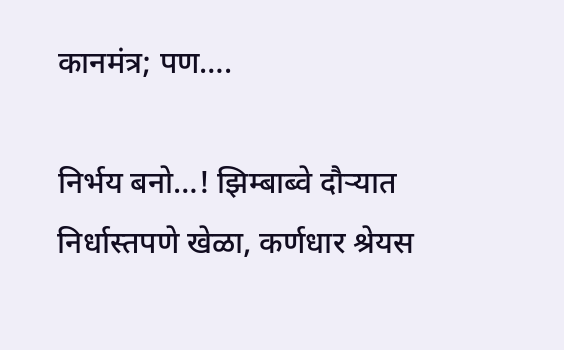कानमंत्र; पण….

निर्भय बनो…! झिम्बाब्वे दौऱ्यात निर्धास्तपणे खेळा, कर्णधार श्रेयस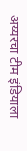अय्यरचा टीम इंडियाला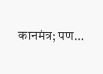कानमंत्र; पण…